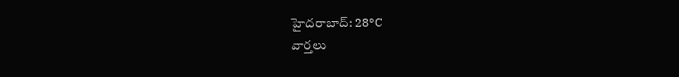హైదరాబాద్: 28°C
వార్తలు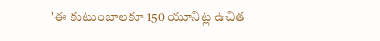'ఈ కుటుంబాలకూ 150 యూనిట్ల ఉచిత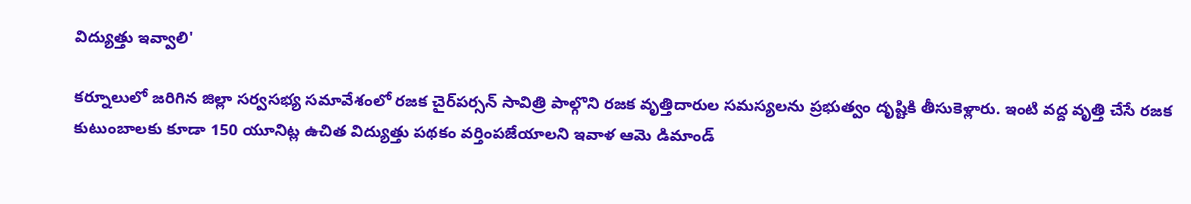విద్యుత్తు ఇవ్వాలి'

కర్నూలులో జరిగిన జిల్లా సర్వసభ్య సమావేశంలో రజక చైర్‌పర్సన్ సావిత్రి పాల్గొని రజక వృత్తిదారుల సమస్యలను ప్రభుత్వం దృష్టికి తీసుకెళ్లారు. ఇంటి వద్ద వృత్తి చేసే రజక కుటుంబాలకు కూడా 150 యూనిట్ల ఉచిత విద్యుత్తు పథకం వర్తింపజేయాలని ఇవాళ ఆమె డిమాండ్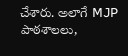చేశారు. అలాగే MJP పాఠశాలలు,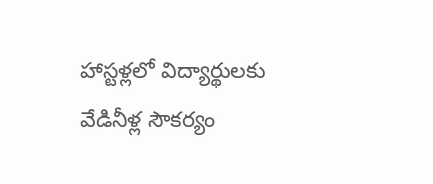హాస్టళ్లలో విద్యార్థులకు వేడినీళ్ల సౌకర్యం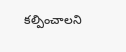కల్పించాలని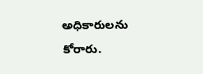అధికారులను కోరారు.